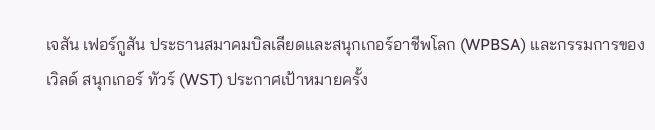เจสัน เฟอร์กูสัน ประธานสมาคมบิลเลียดและสนุกเกอร์อาชีพโลก (WPBSA) และกรรมการของเวิลด์ สนุกเกอร์ ทัวร์ (WST) ประกาศเป้าหมายครั้ง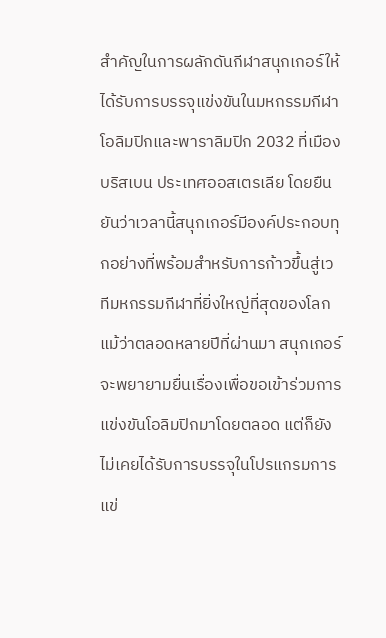สำคัญในการผลักดันกีฬาสนุกเกอร์ให้ได้รับการบรรจุแข่งขันในมหกรรมกีฬาโอลิมปิกและพาราลิมปิก 2032 ที่เมืองบริสเบน ประเทศออสเตรเลีย โดยยืนยันว่าเวลานี้สนุกเกอร์มีองค์ประกอบทุกอย่างที่พร้อมสำหรับการก้าวขึ้นสู่เวทีมหกรรมกีฬาที่ยิ่งใหญ่ที่สุดของโลก
แม้ว่าตลอดหลายปีที่ผ่านมา สนุกเกอร์จะพยายามยื่นเรื่องเพื่อขอเข้าร่วมการแข่งขันโอลิมปิกมาโดยตลอด แต่ก็ยังไม่เคยได้รับการบรรจุในโปรแกรมการแข่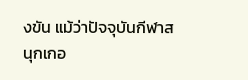งขัน แม้ว่าปัจจุบันกีฬาสนุกเกอ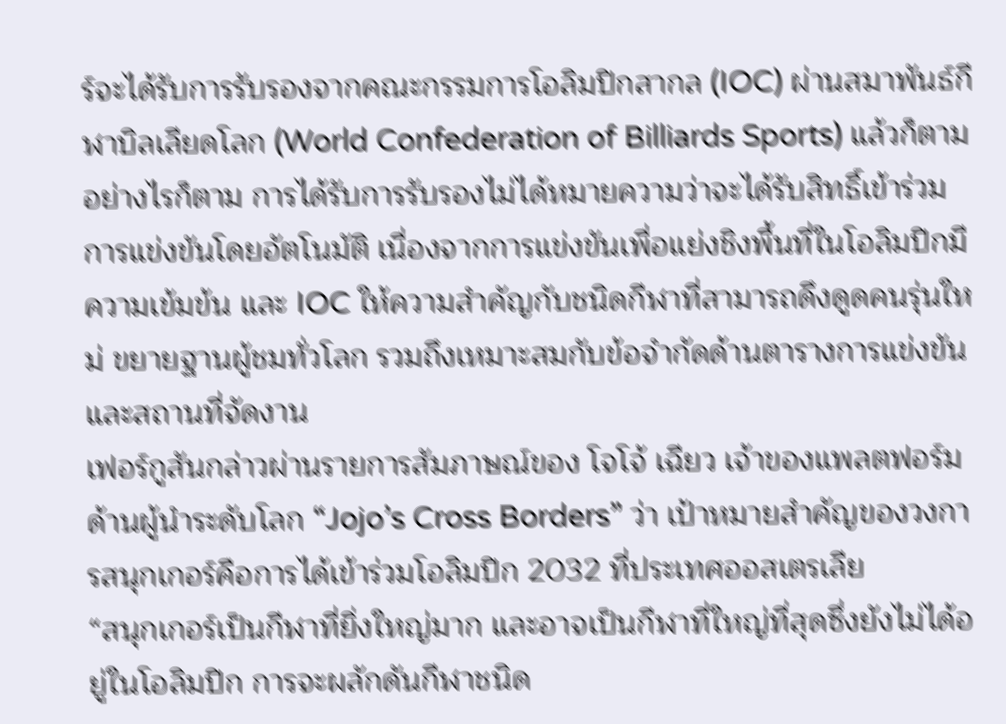ร์จะได้รับการรับรองจากคณะกรรมการโอลิมปิกสากล (IOC) ผ่านสมาพันธ์กีฬาบิลเลียดโลก (World Confederation of Billiards Sports) แล้วก็ตาม อย่างไรก็ตาม การได้รับการรับรองไม่ได้หมายความว่าจะได้รับสิทธิ์เข้าร่วมการแข่งขันโดยอัตโนมัติ เนื่องจากการแข่งขันเพื่อแย่งชิงพื้นที่ในโอลิมปิกมีความเข้มข้น และ IOC ให้ความสำคัญกับชนิดกีฬาที่สามารถดึงดูดคนรุ่นใหม่ ขยายฐานผู้ชมทั่วโลก รวมถึงเหมาะสมกับข้อจำกัดด้านตารางการแข่งขันและสถานที่จัดงาน
เฟอร์กูสันกล่าวผ่านรายการสัมภาษณ์ของ โจโจ้ เฉียว เจ้าของแพลตฟอร์มด้านผู้นำระดับโลก “Jojo’s Cross Borders” ว่า เป้าหมายสำคัญของวงการสนุกเกอร์คือการได้เข้าร่วมโอลิมปิก 2032 ที่ประเทศออสเตรเลีย
“สนุกเกอร์เป็นกีฬาที่ยิ่งใหญ่มาก และอาจเป็นกีฬาที่ใหญ่ที่สุดซึ่งยังไม่ได้อยู่ในโอลิมปิก การจะผลักดันกีฬาชนิด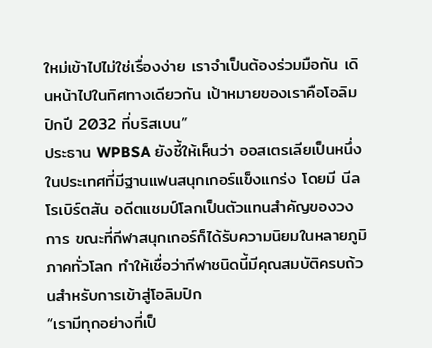ใหม่เข้าไปไม่ใช่เรื่องง่าย เราจำเป็นต้องร่วมมือกัน เดินหน้าไปในทิศทางเดียวกัน เป้าหมายของเราคือโอลิมปิกปี 2032 ที่บริสเบน”
ประธาน WPBSA ยังชี้ให้เห็นว่า ออสเตรเลียเป็นหนึ่งในประเทศที่มีฐานแฟนสนุกเกอร์แข็งแกร่ง โดยมี นีล โรเบิร์ตสัน อดีตแชมป์โลกเป็นตัวแทนสำคัญของวงการ ขณะที่กีฬาสนุกเกอร์ก็ได้รับความนิยมในหลายภูมิภาคทั่วโลก ทำให้เชื่อว่ากีฬาชนิดนี้มีคุณสมบัติครบถ้วนสำหรับการเข้าสู่โอลิมปิก
“เรามีทุกอย่างที่เป็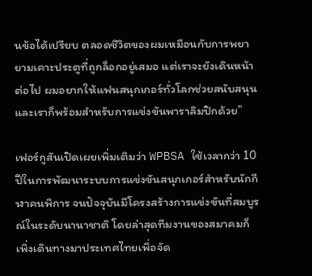นข้อได้เปรียบ ตลอดชีวิตของผมเหมือนกับการพยายามเคาะประตูที่ถูกล็อกอยู่เสมอ แต่เราจะยังเดินหน้าต่อไป ผมอยากให้แฟนสนุกเกอร์ทั่วโลกช่วยสนับสนุน และเราก็พร้อมสำหรับการแข่งขันพาราลิมปิกด้วย”

เฟอร์กูสันเปิดเผยเพิ่มเติมว่า WPBSA ใช้เวลากว่า 10 ปีในการพัฒนาระบบการแข่งขันสนุกเกอร์สำหรับนักกีฬาคนพิการ จนปัจจุบันมีโครงสร้างการแข่งขันที่สมบูรณ์ในระดับนานาชาติ โดยล่าสุดทีมงานของสมาคมก็เพิ่งเดินทางมาประเทศไทยเพื่อจัด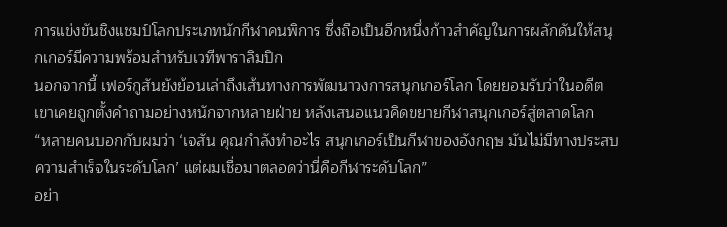การแข่งขันชิงแชมป์โลกประเภทนักกีฬาคนพิการ ซึ่งถือเป็นอีกหนึ่งก้าวสำคัญในการผลักดันให้สนุกเกอร์มีความพร้อมสำหรับเวทีพาราลิมปิก
นอกจากนี้ เฟอร์กูสันยังย้อนเล่าถึงเส้นทางการพัฒนาวงการสนุกเกอร์โลก โดยยอมรับว่าในอดีตเขาเคยถูกตั้งคำถามอย่างหนักจากหลายฝ่าย หลังเสนอแนวคิดขยายกีฬาสนุกเกอร์สู่ตลาดโลก
“หลายคนบอกกับผมว่า ‘เจสัน คุณกำลังทำอะไร สนุกเกอร์เป็นกีฬาของอังกฤษ มันไม่มีทางประสบความสำเร็จในระดับโลก’ แต่ผมเชื่อมาตลอดว่านี่คือกีฬาระดับโลก”
อย่า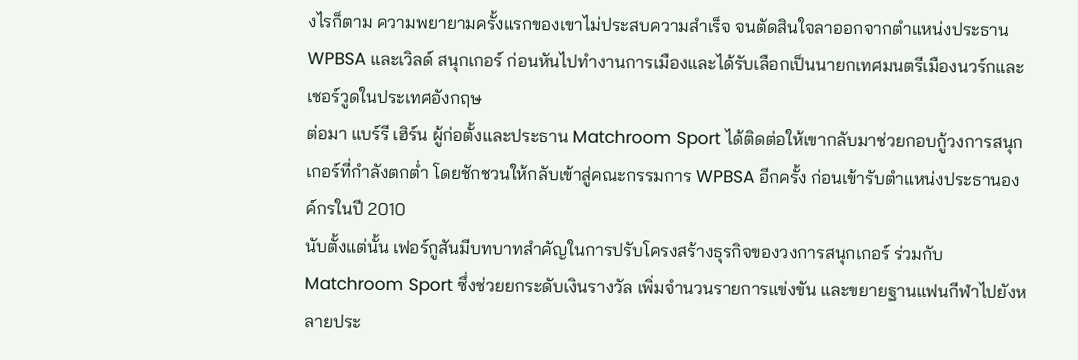งไรก็ตาม ความพยายามครั้งแรกของเขาไม่ประสบความสำเร็จ จนตัดสินใจลาออกจากตำแหน่งประธาน WPBSA และเวิลด์ สนุกเกอร์ ก่อนหันไปทำงานการเมืองและได้รับเลือกเป็นนายกเทศมนตรีเมืองนวร์กและเชอร์วูดในประเทศอังกฤษ
ต่อมา แบร์รี เฮิร์น ผู้ก่อตั้งและประธาน Matchroom Sport ได้ติดต่อให้เขากลับมาช่วยกอบกู้วงการสนุกเกอร์ที่กำลังตกต่ำ โดยชักชวนให้กลับเข้าสู่คณะกรรมการ WPBSA อีกครั้ง ก่อนเข้ารับตำแหน่งประธานองค์กรในปี 2010
นับตั้งแต่นั้น เฟอร์กูสันมีบทบาทสำคัญในการปรับโครงสร้างธุรกิจของวงการสนุกเกอร์ ร่วมกับ Matchroom Sport ซึ่งช่วยยกระดับเงินรางวัล เพิ่มจำนวนรายการแข่งขัน และขยายฐานแฟนกีฬาไปยังหลายประ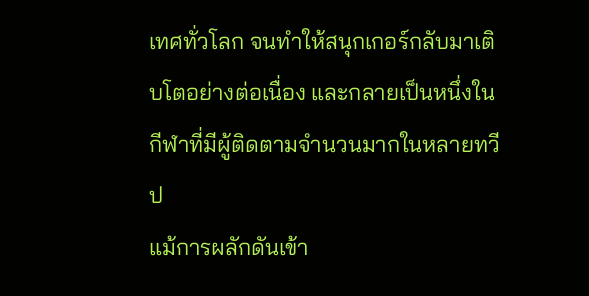เทศทั่วโลก จนทำให้สนุกเกอร์กลับมาเติบโตอย่างต่อเนื่อง และกลายเป็นหนึ่งในกีฬาที่มีผู้ติดตามจำนวนมากในหลายทวีป
แม้การผลักดันเข้า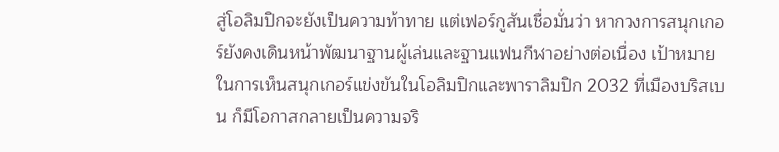สู่โอลิมปิกจะยังเป็นความท้าทาย แต่เฟอร์กูสันเชื่อมั่นว่า หากวงการสนุกเกอร์ยังคงเดินหน้าพัฒนาฐานผู้เล่นและฐานแฟนกีฬาอย่างต่อเนื่อง เป้าหมายในการเห็นสนุกเกอร์แข่งขันในโอลิมปิกและพาราลิมปิก 2032 ที่เมืองบริสเบน ก็มีโอกาสกลายเป็นความจริ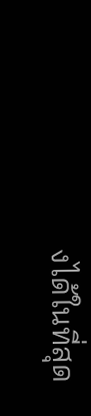งได้ในที่สุด